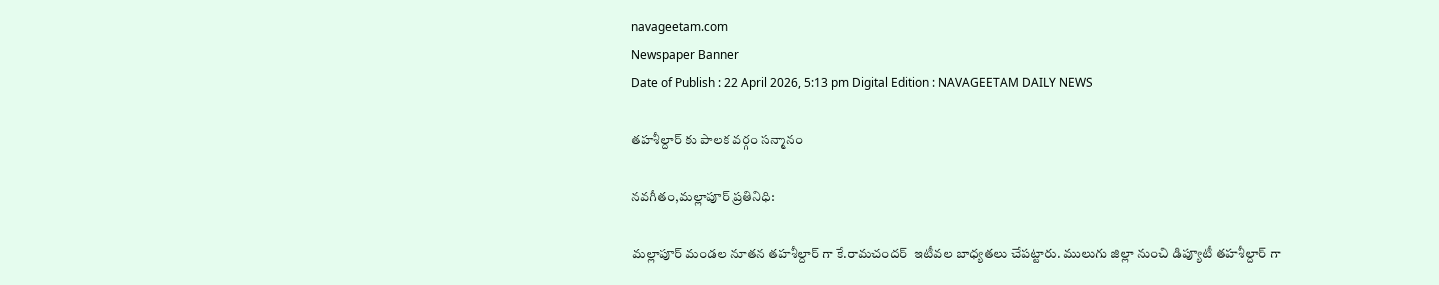navageetam.com
Newspaper Banner
Date of Publish : 22 April 2026, 5:13 pm Digital Edition : NAVAGEETAM DAILY NEWS

తహశీల్దార్ కు పాలక వర్గం సన్మానం

నవగీతం,మల్లాపూర్ ప్రతినిధి:

మల్లాపూర్ మండల నూతన తహశీల్దార్ గా కే.రామచందర్  ఇటీవల బాధ్యతలు చేపట్టారు. ములుగు జిల్లా నుంచి డిప్యూటీ తహశీల్దార్ గా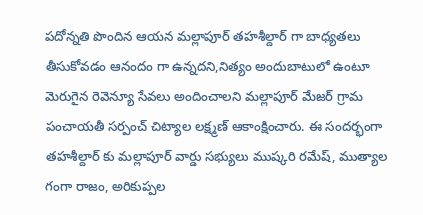పదోన్నతి పొందిన ఆయన మల్లాపూర్ తహశీల్దార్ గా బాధ్యతలు తీసుకోవడం ఆనందం గా ఉన్నదని,నిత్యం అందుబాటులో ఉంటూ మెరుగైన రెవెన్యూ సేవలు అందించాలని మల్లాపూర్ మేజర్ గ్రామ పంచాయతీ సర్పంచ్ చిట్యాల లక్ష్మణ్ ఆకాంక్షించారు. ఈ సందర్భంగా తహశీల్దార్ కు మల్లాపూర్ వార్డు సభ్యులు ముష్కరి రమేష్, ముత్యాల గంగా రాజం, అరికుప్పల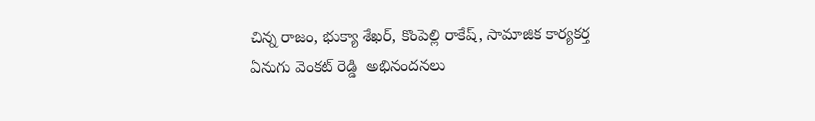చిన్న రాజం, భుక్యా శేఖర్, కొంపెల్లి రాకేష్, సామాజిక కార్యకర్త ఏనుగు వెంకట్ రెడ్డి  అభినందనలు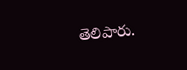తెలిపారు.